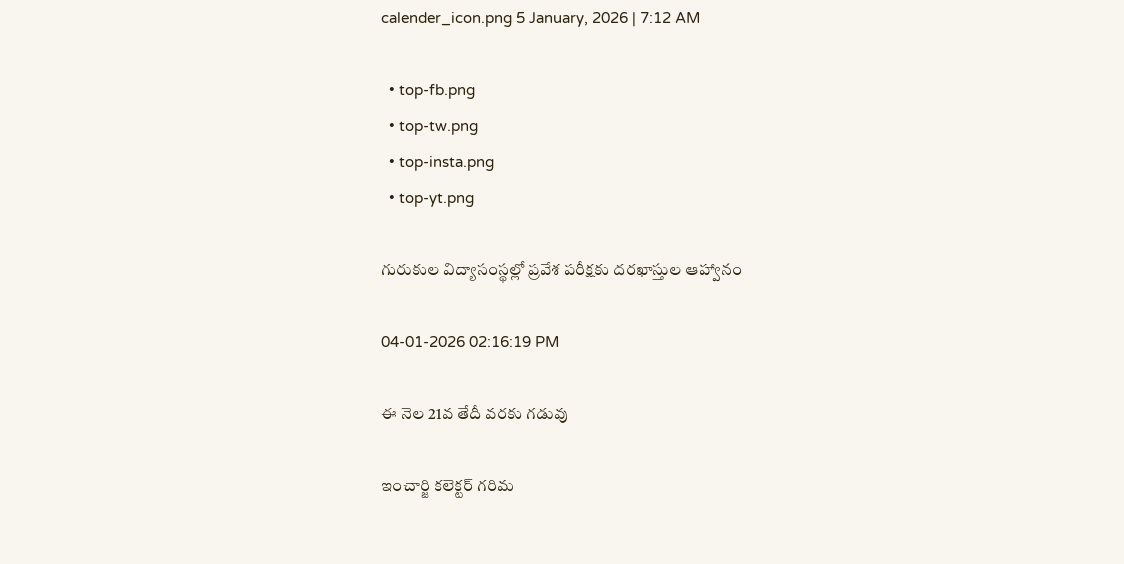calender_icon.png 5 January, 2026 | 7:12 AM

  • top-fb.png
  • top-tw.png
  • top-insta.png
  • top-yt.png

గురుకుల విద్యాసంస్థల్లో ప్రవేశ పరీక్షకు దరఖాస్తుల ఆహ్వానం

04-01-2026 02:16:19 PM

ఈ నెల 21వ తేదీ వరకు గడువు

ఇంచార్జి కలెక్టర్ గరిమ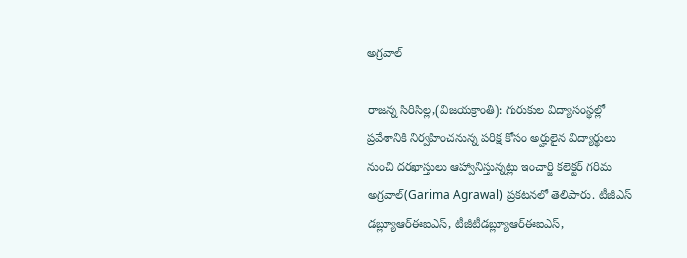అగ్రవాల్

రాజన్న సిరిసిల్ల,(విజయక్రాంతి): గురుకుల విద్యాసంస్థల్లో ప్రవేశానికి నిర్వహించనున్న పరిక్ష కోసం అర్హులైన విద్యార్థులు నుంచి దరఖాస్తులు ఆహ్వానిస్తున్నట్లు ఇంచార్జి కలెక్టర్ గరిమ అగ్రవాల్(Garima Agrawal) ప్రకటనలో తెలిపారు. టీజీఎస్ డబ్ల్యూఆర్ఈఐఎస్, టీజీటీడబ్ల్యూఆర్ఈఐఎస్,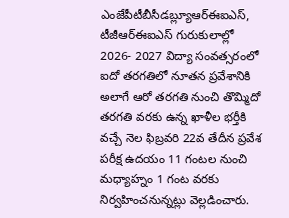ఎంజేపీటీబీసీడబ్ల్యూఆర్ఈఐఎస్, టీజీఆర్ఈఐఎస్ గురుకులాల్లో 2026- 2027 విద్యా సంవత్సరంలో ఐదో తరగతిలో నూతన ప్రవేశానికి అలాగే ఆరో తరగతి నుంచి తొమ్మిదో తరగతి వరకు ఉన్న ఖాళీల భర్తీకి వచ్చే నెల ఫిబ్రవరి 22వ తేదీన ప్రవేశ పరీక్ష ఉదయం 11 గంటల నుంచి మధ్యాహ్నం 1 గంట వరకు నిర్వహించనున్నట్లు వెల్లడించారు.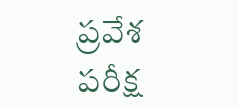ప్రవేశ పరీక్ష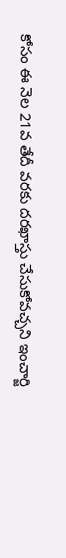కోసం ఈ నెల 21వ తేదీ వరకు దరఖాస్తు చేసుకోవచ్చని ఇంచార్జి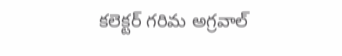కలెక్టర్ గరిమ అగ్రవాల్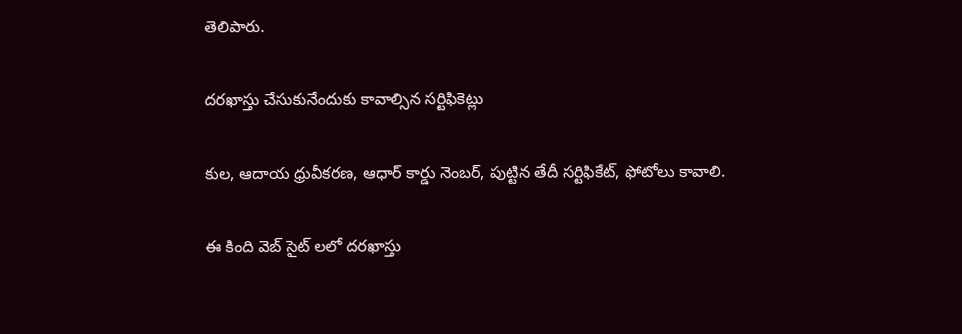తెలిపారు.

దరఖాస్తు చేసుకునేందుకు కావాల్సిన సర్టిఫికెట్లు

కుల, ఆదాయ ధ్రువీకరణ, ఆధార్ కార్డు నెంబర్, పుట్టిన తేదీ సర్టిఫికేట్, ఫోటోలు కావాలి.

ఈ కింది వెబ్ సైట్ లలో దరఖాస్తు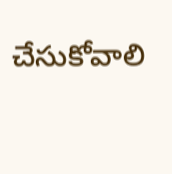చేసుకోవాలి